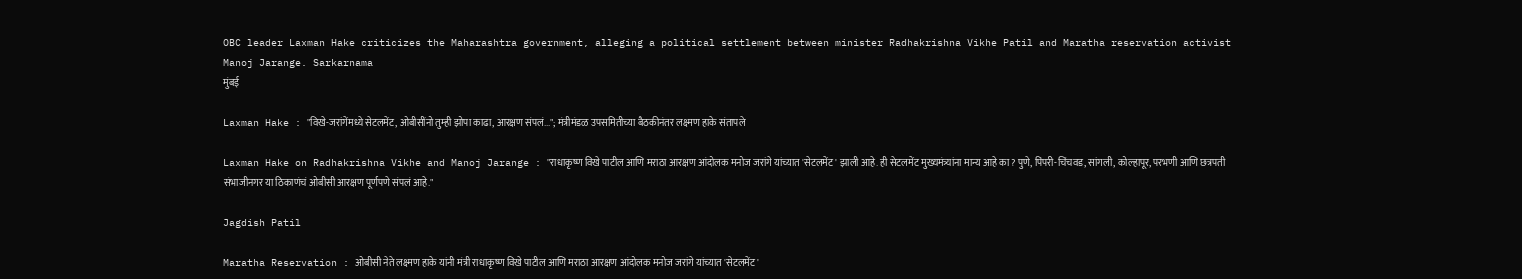OBC leader Laxman Hake criticizes the Maharashtra government, alleging a political settlement between minister Radhakrishna Vikhe Patil and Maratha reservation activist Manoj Jarange. Sarkarnama
मुंबई

Laxman Hake : "विखे-जरांगेंमध्ये सेटलमेंट, ओबीसींनो तुम्ही झोपा काढा, आरक्षण संपलं..."; मंत्रीमंडळ उपसमितीच्या बैठकीनंतर लक्ष्मण हाके संतापले

Laxman Hake on Radhakrishna Vikhe and Manoj Jarange : "राधाकृष्ण विखे पाटील आणि मराठा आरक्षण आंदोलक मनोज जरांगे यांच्यात 'सेटलमेंट' झाली आहे. ही सेटलमेंट मुख्यमंत्र्यांना मान्य आहे का? पुणे, पिंपरी-चिंचवड, सांगली, कोल्हापूर, परभणी आणि छत्रपती संभाजीनगर या ठिकाणंचं ओबीसी आरक्षण पूर्णपणे संपलं आहे."

Jagdish Patil

Maratha Reservation : ओबीसी नेते लक्ष्मण हाके यांनी मंत्री राधाकृष्ण विखे पाटील आणि मराठा आरक्षण आंदोलक मनोज जरांगे यांच्यात 'सेटलमेंट'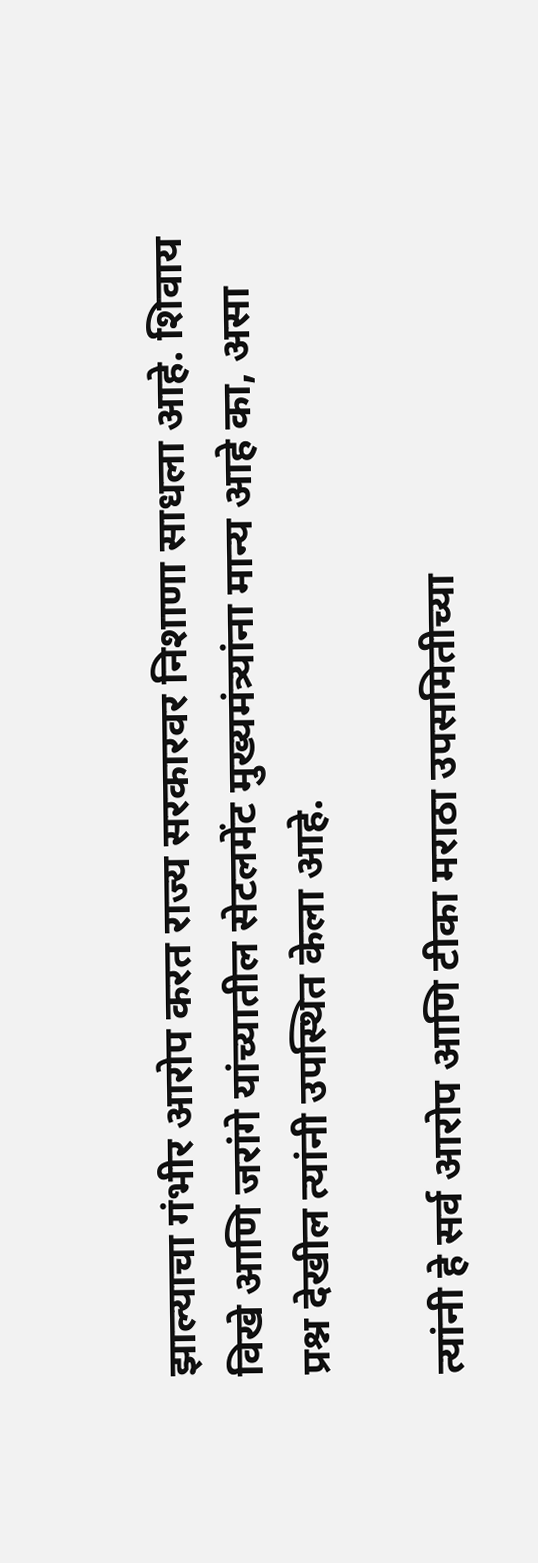झाल्याचा गंभीर आरोप करत राज्य सरकारवर निशाणा साधला आहे. शिवाय विखे आणि जरांगे यांच्यातील सेटलमेंट मुख्यमंत्र्यांना मान्य आहे का, असा प्रश्न देखील त्यांनी उपस्थित केला आहे.

त्यांनी हे सर्व आरोप आणि टीका मराठा उपसमितीच्या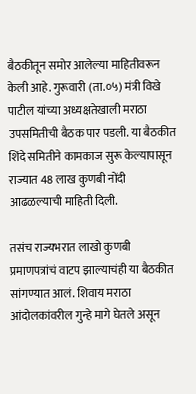बैठकीतून समोर आलेल्या माहितीवरून केली आहे. गुरूवारी (ता.०५) मंत्री विखे पाटील यांच्या अध्यक्षतेखाली मराठा उपसमितीची बैठक पार पडली. या बैठकीत शिंदे समितीने कामकाज सुरू केल्यापासून राज्यात 48 लाख कुणबी नोंदी आढळल्याची माहिती दिली.

तसंच राज्यभरात लाखो कुणबी प्रमाणपत्रांचं वाटप झाल्याचंही या बैठकीत सांगण्यात आलं. शिवाय मराठा आंदोलकांवरील गुन्हे मागे घेतले असून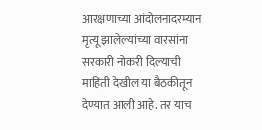आरक्षणाच्या आंदोलनादरम्यान मृत्यू झालेल्यांच्या वारसांना सरकारी नोकरी दिल्याची माहिती देखील या बैठकीतून देण्यात आली आहे. तर याच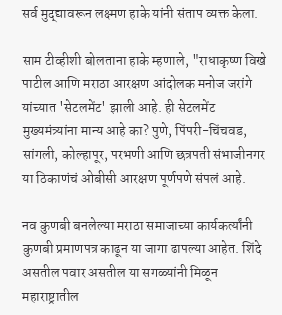सर्व मुद्द्यावरून लक्ष्मण हाके यांनी संताप व्यक्त केला.

साम टीव्हीशी बोलताना हाके म्हणाले, "राधाकृष्ण विखे पाटील आणि मराठा आरक्षण आंदोलक मनोज जरांगे यांच्यात 'सेटलमेंट' झाली आहे. ही सेटलमेंट मुख्यमंत्र्यांना मान्य आहे का? पुणे, पिंपरी-चिंचवड, सांगली, कोल्हापूर, परभणी आणि छत्रपती संभाजीनगर या ठिकाणंचं ओबीसी आरक्षण पूर्णपणे संपलं आहे.

नव कुणबी बनलेल्या मराठा समाजाच्या कार्यकर्त्यांनी कुणबी प्रमाणपत्र काढून या जागा ढापल्या आहेत. शिंदे असतील पवार असतील या सगळ्यांनी मिळून महाराष्ट्रातील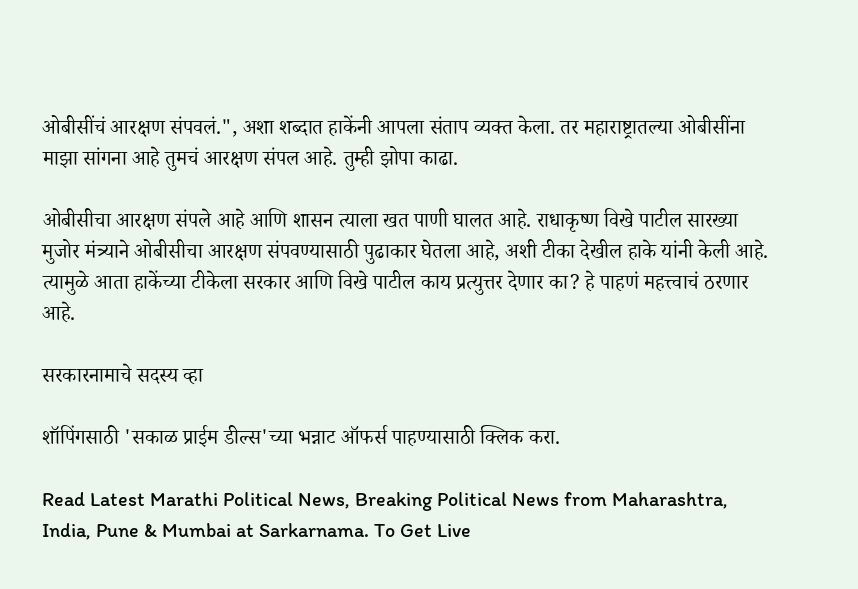ओबीसींचं आरक्षण संपवलं.", अशा शब्दात हाकेंनी आपला संताप व्यक्त केला. तर महाराष्ट्रातल्या ओबीसींना माझा सांगना आहे तुमचं आरक्षण संपल आहे. तुम्ही झोपा काढा.

ओबीसीचा आरक्षण संपले आहे आणि शासन त्याला खत पाणी घालत आहे. राधाकृष्ण विखे पाटील सारख्या मुजोर मंत्र्याने ओबीसीचा आरक्षण संपवण्यासाठी पुढाकार घेतला आहे, अशी टीका देखील हाके यांनी केली आहे. त्यामुळे आता हाकेंच्या टीकेला सरकार आणि विखे पाटील काय प्रत्युत्तर देणार का? हे पाहणं महत्त्वाचं ठरणार आहे.

सरकारनामाचे सदस्य व्हा

शॉपिंगसाठी 'सकाळ प्राईम डील्स'च्या भन्नाट ऑफर्स पाहण्यासाठी क्लिक करा.

Read Latest Marathi Political News, Breaking Political News from Maharashtra, India, Pune & Mumbai at Sarkarnama. To Get Live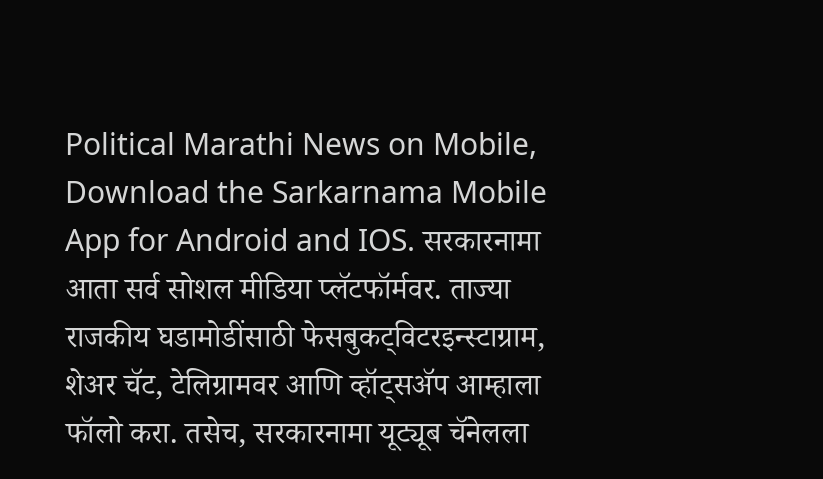Political Marathi News on Mobile, Download the Sarkarnama Mobile App for Android and IOS. सरकारनामा आता सर्व सोशल मीडिया प्लॅटफॉर्मवर. ताज्या राजकीय घडामोडींसाठी फेसबुकट्विटरइन्स्टाग्राम, शेअर चॅट, टेलिग्रामवर आणि व्हॉट्सॲप आम्हाला फॉलो करा. तसेच, सरकारनामा यूट्यूब चॅनेलला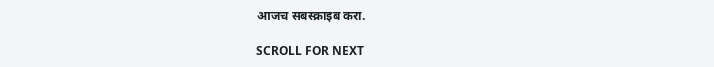आजच सबस्क्राइब करा.

SCROLL FOR NEXT